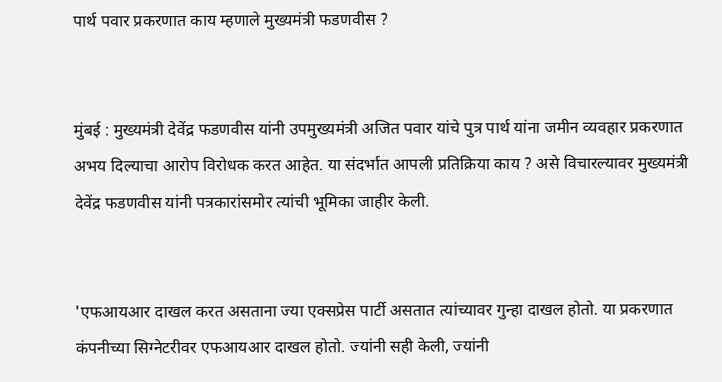पार्थ पवार प्रकरणात काय म्हणाले मुख्यमंत्री फडणवीस ?


मुंबई : मुख्यमंत्री देवेंद्र फडणवीस यांनी उपमुख्यमंत्री अजित पवार यांचे पुत्र पार्थ यांना जमीन व्यवहार प्रकरणात अभय दिल्याचा आरोप विरोधक करत आहेत. या संदर्भात आपली प्रतिक्रिया काय ? असे विचारल्यावर मुख्यमंत्री देवेंद्र फडणवीस यांनी पत्रकारांसमोर त्यांची भूमिका जाहीर केली.


'एफआयआर दाखल करत असताना ज्या एक्सप्रेस पार्टी असतात त्यांच्यावर गुन्हा दाखल होतो. या प्रकरणात कंपनीच्या सिग्नेटरीवर एफआयआर दाखल होतो. ज्यांनी सही केली, ज्यांनी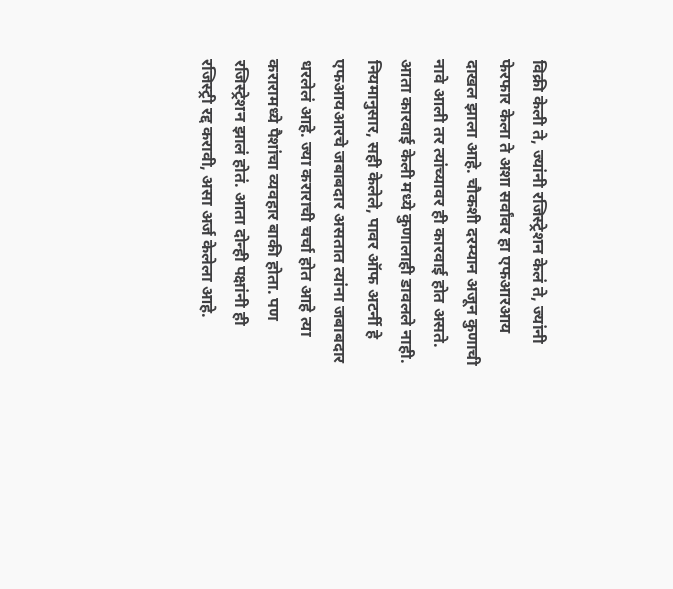विक्री केली ते, ज्यांनी रजिस्ट्रेशन केलं ते, ज्यांनी फेरफार केला ते अशा सर्वांवर हा एफआरआय दाखल झाला आहे. चौकशी दरम्यान अजून कुणाची नावे आली तर त्यांच्यावर ही कारवाई होत असते. आता कारवाई केली मध्ये कुणालाही डावलले नाही. नियमानुसार, सही केलेले, पावर ऑफ अटर्नी हे एफआयआरचे जबाबदार असतात त्यांना जबाबदार धरलेलं आहे. ज्या कराराची चर्चा होत आहे त्या करारामध्ये पैशांचा व्यवहार बाकी होता. पण रजिस्ट्रेशन झालं होतं. आता दोन्ही पक्षांनी ही रजिस्ट्री रद्द करावी, असा अर्ज केलेला आहे.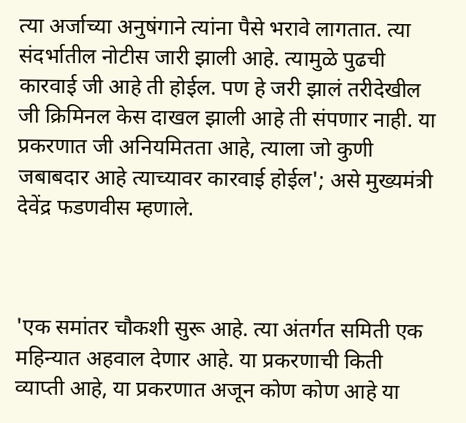त्या अर्जाच्या अनुषंगाने त्यांना पैसे भरावे लागतात. त्या संदर्भातील नोटीस जारी झाली आहे. त्यामुळे पुढची कारवाई जी आहे ती होईल. पण हे जरी झालं तरीदेखील जी क्रिमिनल केस दाखल झाली आहे ती संपणार नाही. या प्रकरणात जी अनियमितता आहे, त्याला जो कुणी जबाबदार आहे त्याच्यावर कारवाई होईल'; असे मुख्यमंत्री देवेंद्र फडणवीस म्हणाले.



'एक समांतर चौकशी सुरू आहे. त्या अंतर्गत समिती एक महिन्यात अहवाल देणार आहे. या प्रकरणाची किती व्याप्ती आहे, या प्रकरणात अजून कोण कोण आहे या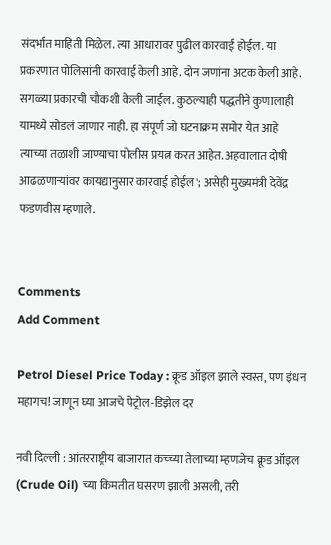संदर्भात माहिती मिळेल. त्या आधारावर पुढील कारवाई होईल. या प्रकरणात पोलिसांनी कारवाई केली आहे. दोन जणांना अटक केली आहे. सगळ्या प्रकारची चौकशी केली जाईल. कुठल्याही पद्धतीने कुणालाही यामध्ये सोडलं जाणार नाही. हा संपूर्ण जो घटनाक्रम समोर येत आहे त्याच्या तळाशी जाण्याचा पोलीस प्रयत्न करत आहेत. अहवालात दोषी आढळणाऱ्यांवर कायद्यानुसार कारवाई होईल'; असेही मुख्यमंत्री देवेंद्र फडणवीस म्हणाले.


Comments
Add Comment

Petrol Diesel Price Today : क्रूड ऑइल झाले स्वस्त, पण इंधन महागच! जाणून घ्या आजचे पेट्रोल-डिझेल दर

नवी दिल्ली : आंतरराष्ट्रीय बाजारात कच्च्या तेलाच्या म्हणजेच क्रूड ऑइल (Crude Oil) च्या किमतीत घसरण झाली असली, तरी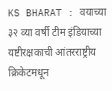KS BHARAT : वयाच्या ३२ व्या वर्षी टीम इंडियाच्या यष्टीरक्षकाची आंतरराष्ट्रीय क्रिकेटमधून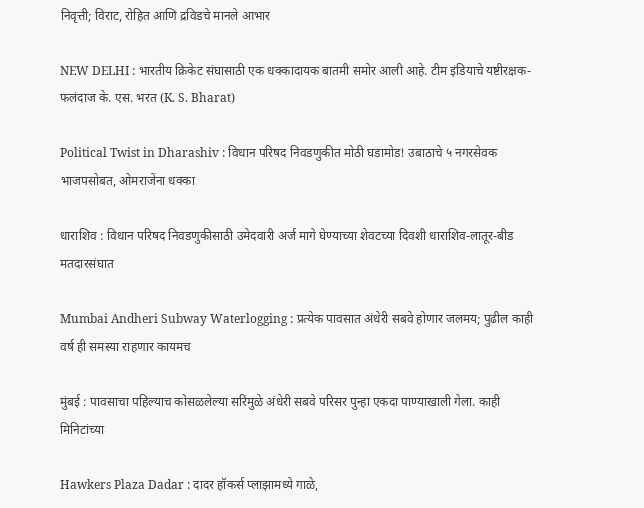निवृत्ती; विराट, रोहित आणि द्रविडचे मानले आभार

NEW DELHI : भारतीय क्रिकेट संघासाठी एक धक्कादायक बातमी समोर आली आहे. टीम इंडियाचे यष्टीरक्षक-फलंदाज के. एस. भरत (K. S. Bharat)

Political Twist in Dharashiv : विधान परिषद निवडणुकीत मोठी घडामोड! उबाठाचे ५ नगरसेवक भाजपसोबत, ओमराजेंना धक्का

धाराशिव : विधान परिषद निवडणुकीसाठी उमेदवारी अर्ज मागे घेण्याच्या शेवटच्या दिवशी धाराशिव-लातूर-बीड मतदारसंघात

Mumbai Andheri Subway Waterlogging : प्रत्येक पावसात अंधेरी सबवे होणार जलमय; पुढील काही वर्ष ही समस्या राहणार कायमच

मुंबई : पावसाचा पहिल्याच कोसळलेल्या सरिंमुळे अंधेरी सबवे परिसर पुन्हा एकदा पाण्याखाली गेला. काही मिनिटांच्या

Hawkers Plaza Dadar : दादर हॉकर्स प्लाझामध्ये गाळे,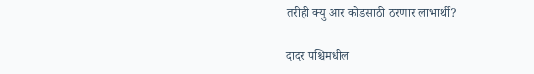तरीही क्यु आर कोडसाठी ठरणार लाभार्थी?

दादर पश्चिमधील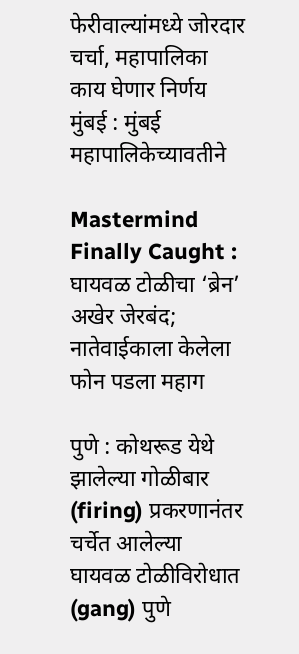फेरीवाल्यांमध्ये जोरदार चर्चा, महापालिका काय घेणार निर्णय मुंबई : मुंबई महापालिकेच्यावतीने

Mastermind Finally Caught : घायवळ टोळीचा ‘ब्रेन’ अखेर जेरबंद; नातेवाईकाला केलेला फोन पडला महाग

पुणे : कोथरूड येथे झालेल्या गोळीबार (firing) प्रकरणानंतर चर्चेत आलेल्या घायवळ टोळीविरोधात (gang) पुणे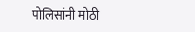पोलिसांनी मोठी